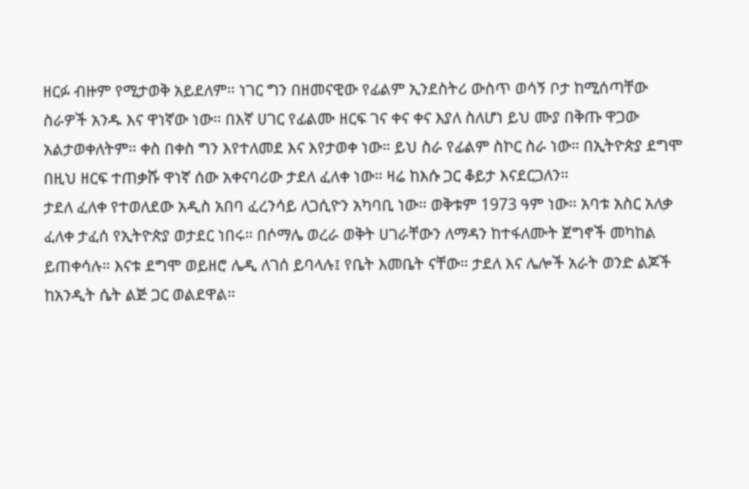ዘርፉ ብዙም የሚታወቅ አይደለም። ነገር ግን በዘመናዊው የፊልም ኢንደስትሪ ውስጥ ወሳኝ ቦታ ከሚሰጣቸው ስራዎች አንዱ እና ዋነኛው ነው። በእኛ ሀገር የፊልሙ ዘርፍ ገና ቀና ቀና እያለ ስለሆነ ይህ ሙያ በቅጡ ዋጋው አልታወቀለትም። ቀስ በቀስ ግን እየተለመደ እና እየታወቀ ነው። ይህ ስራ የፊልም ስኮር ስራ ነው። በኢትዮጵያ ደግሞ በዚህ ዘርፍ ተጠቃሹ ዋነኛ ሰው አቀናባሪው ታደለ ፈለቀ ነው። ዛሬ ከእሱ ጋር ቆይታ እናደርጋለን።
ታደለ ፈለቀ የተወለደው አዲስ አበባ ፈረንሳይ ለጋሲዮን አካባቢ ነው። ወቅቱም 1973 ዓም ነው። አባቱ አስር አለቃ ፈለቀ ታፈሰ የኢትዮጵያ ወታደር ነበሩ። በሶማሌ ወረራ ወቅት ሀገራቸውን ለማዳን ከተፋለሙት ጀግኖች መካከል ይጠቀሳሉ። እናቱ ደግሞ ወይዘሮ ሌዲ ለገሰ ይባላሉ፤ የቤት እመቤት ናቸው። ታደለ እና ሌሎች አራት ወንድ ልጆች ከአንዲት ሴት ልጅ ጋር ወልደዋል።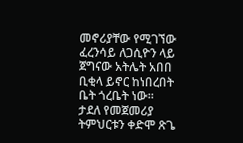መኖሪያቸው የሚገኘው ፈረንሳይ ለጋሲዮን ላይ ጀግናው አትሌት አበበ ቢቂላ ይኖር ከነበረበት ቤት ጎረቤት ነው።
ታደለ የመጀመሪያ ትምህርቱን ቀድሞ ጽጌ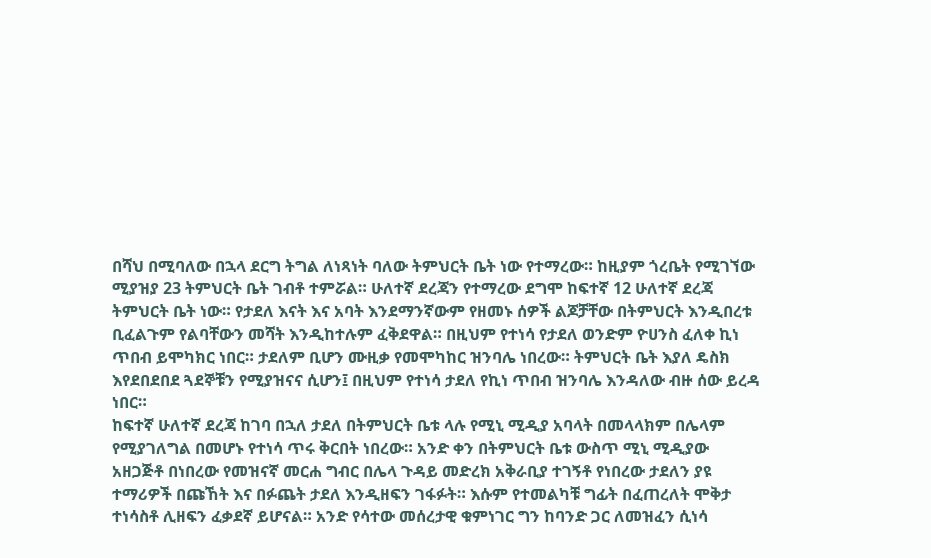በሻህ በሚባለው በኋላ ደርግ ትግል ለነጻነት ባለው ትምህርት ቤት ነው የተማረው። ከዚያም ጎረቤት የሚገኘው ሚያዝያ 23 ትምህርት ቤት ገብቶ ተምሯል። ሁለተኛ ደረጃን የተማረው ደግሞ ከፍተኛ 12 ሁለተኛ ደረጃ ትምህርት ቤት ነው። የታደለ እናት እና አባት እንደማንኛውም የዘመኑ ሰዎች ልጆቻቸው በትምህርት እንዲበረቱ ቢፈልጉም የልባቸውን መሻት እንዲከተሉም ፈቅደዋል። በዚህም የተነሳ የታደለ ወንድም ዮሀንስ ፈለቀ ኪነ ጥበብ ይሞካክር ነበር። ታደለም ቢሆን ሙዚቃ የመሞካከር ዝንባሌ ነበረው። ትምህርት ቤት እያለ ዴስክ እየደበደበደ ጓደኞቹን የሚያዝናና ሲሆን፤ በዚህም የተነሳ ታደለ የኪነ ጥበብ ዝንባሌ እንዳለው ብዙ ሰው ይረዳ ነበር።
ከፍተኛ ሁለተኛ ደረጃ ከገባ በኋለ ታደለ በትምህርት ቤቱ ላሉ የሚኒ ሚዲያ አባላት በመላላክም በሌላም የሚያገለግል በመሆኑ የተነሳ ጥሩ ቅርበት ነበረው። አንድ ቀን በትምህርት ቤቱ ውስጥ ሚኒ ሚዲያው አዘጋጅቶ በነበረው የመዝናኛ መርሐ ግብር በሌላ ጉዳይ መድረክ አቅራቢያ ተገኝቶ የነበረው ታደለን ያዩ ተማሪዎች በጩኸት እና በፉጨት ታደለ እንዲዘፍን ገፋፉት። እሱም የተመልካቹ ግፊት በፈጠረለት ሞቅታ ተነሳስቶ ሊዘፍን ፈቃደኛ ይሆናል። አንድ የሳተው መሰረታዊ ቁምነገር ግን ከባንድ ጋር ለመዝፈን ሲነሳ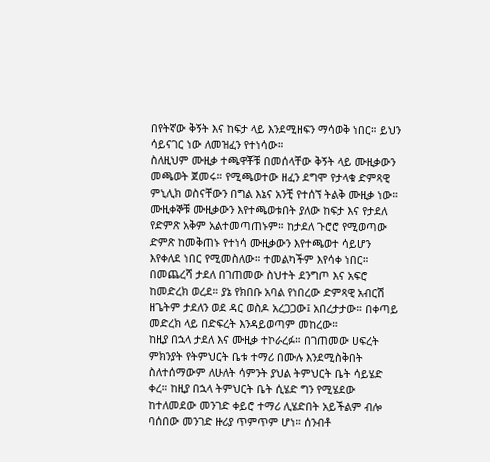በየትኛው ቅኝት እና ከፍታ ላይ እንደሚዘፍን ማሳወቅ ነበር። ይህን ሳይናገር ነው ለመዝፈን የተነሳው።
ስለዚህም ሙዚቃ ተጫዋቾቹ በመሰላቸው ቅኝት ላይ ሙዚቃውን መጫወት ጀመሩ። የሚጫወተው ዘፈን ደግሞ የታላቁ ድምጻዊ ምኒሊክ ወስናቸውን በግል እኔና አንቺ የተሰኘ ትልቅ ሙዚቃ ነው። ሙዚቀኞቹ ሙዚቃውን እየተጫወቱበት ያለው ከፍታ እና የታደለ የድምጽ አቅም አልተመጣጠኑም። ከታደለ ጉሮሮ የሚወጣው ድምጽ ከመቅጠኑ የተነሳ ሙዚቃውን እየተጫወተ ሳይሆን እየቀለደ ነበር የሚመስለው። ተመልካችም እየሳቀ ነበር። በመጨረሻ ታደለ በገጠመው ስህተት ደንግጦ እና አፍሮ ከመድረክ ወረደ። ያኔ የክበቡ አባል የነበረው ድምጻዊ አብርሽ ዘጌትም ታደለን ወደ ዳር ወስዶ አረጋጋው፤ አበረታታው። በቀጣይ መድረክ ላይ በድፍረት እንዳይወጣም መከረው።
ከዚያ በኋላ ታደለ እና ሙዚቃ ተኮራረፉ። በገጠመው ሀፍረት ምክንያት የትምህርት ቤቱ ተማሪ በሙሉ እንደሚስቅበት ስለተሰማውም ለሁለት ሳምንት ያህል ትምህርት ቤት ሳይሄድ ቀረ። ከዚያ በኋላ ትምህርት ቤት ሲሄድ ግን የሚሄደው ከተለመደው መንገድ ቀይሮ ተማሪ ሊሄድበት አይችልም ብሎ ባሰበው መንገድ ዙሪያ ጥምጥም ሆነ። ሰንብቶ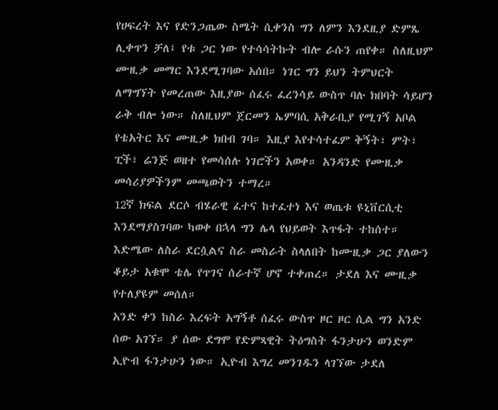የሀፍረት እና የድንጋጤው ስሜት ሲቀንስ ግን ለምን እንደዚያ ድምጼ ሊቀጥን ቻለ፤ የቱ ጋር ነው የተሳሳትኩት ብሎ ራሱን ጠየቀ። ስለዚህም ሙዚቃ መማር እንደሚገባው አሰበ። ነገር ግን ይህን ትምህርት ለማግኘት የመረጠው እዚያው ሰፈሩ ፈረንሳይ ውስጥ ባሉ ክበባት ሳይሆን ራቅ ብሎ ነው። ስለዚህም ጀርመን ኤምባሲ አቅራቢያ የሚገኝ አቦል የቴአትር እና ሙዚቃ ክበብ ገባ። እዚያ እየተሳተፈም ቅኝት፣ ምት፣ ፒች፣ ሬንጅ ወዘተ የመሳሰሉ ነገሮችን አወቀ። አንዳንድ የሙዚቃ መሳሪያዎችንም መጫወትን ተማረ።
12ኛ ክፍል ደርሶ ብሄራዊ ፈተና ከተፈተነ እና ወጤቱ ዩኒቨርሲቲ እንደማያስገባው ካወቀ በኋላ ግን ሌላ የህይወት እጥፋት ተከሰተ። እድሜው ለስራ ደርሷልና ስራ መስራት ስላለበት ከሙዚቃ ጋር ያለውን ቆይታ አቁሞ ቴሌ የጥገና ሰራተኛ ሆኖ ተቀጠረ። ታደለ እና ሙዚቃ የተለያዩም መሰለ።
አንድ ቀን ከስራ እረፍት አግኝቶ ሰፈሩ ውስጥ ዞር ዞር ሲል ግን አንድ ሰው አገኘ። ያ ሰው ደግሞ የድምጻዊት ትዕግስት ፋንታሁን ወንድም ኢዮብ ፋንታሁን ነው። ኢዮብ እግረ መንገዱን ላገኘው ታደለ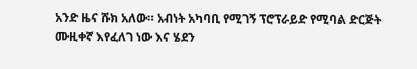አንድ ዜና ሹክ አለው። አብነት አካባቢ የሚገኝ ፕሮፕራይድ የሚባል ድርጅት ሙዚቀኛ እየፈለገ ነው እና ሄደን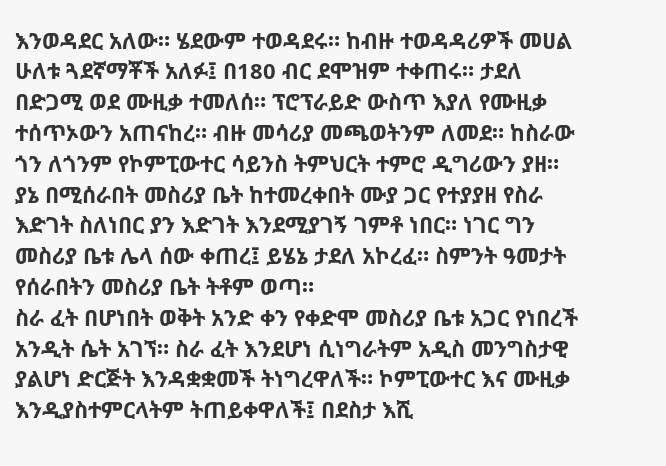እንወዳደር አለው። ሄደውም ተወዳደሩ። ከብዙ ተወዳዳሪዎች መሀል ሁለቱ ጓደኛማቾች አለፉ፤ በ180 ብር ደሞዝም ተቀጠሩ። ታደለ በድጋሚ ወደ ሙዚቃ ተመለሰ። ፕሮፕራይድ ውስጥ እያለ የሙዚቃ ተሰጥኦውን አጠናከረ። ብዙ መሳሪያ መጫወትንም ለመደ። ከስራው ጎን ለጎንም የኮምፒውተር ሳይንስ ትምህርት ተምሮ ዲግሪውን ያዘ። ያኔ በሚሰራበት መስሪያ ቤት ከተመረቀበት ሙያ ጋር የተያያዘ የስራ እድገት ስለነበር ያን እድገት እንደሚያገኝ ገምቶ ነበር። ነገር ግን መስሪያ ቤቱ ሌላ ሰው ቀጠረ፤ ይሄኔ ታደለ አኮረፈ። ስምንት ዓመታት የሰራበትን መስሪያ ቤት ትቶም ወጣ።
ስራ ፈት በሆነበት ወቅት አንድ ቀን የቀድሞ መስሪያ ቤቱ አጋር የነበረች አንዲት ሴት አገኘ። ስራ ፈት እንደሆነ ሲነግራትም አዲስ መንግስታዊ ያልሆነ ድርጅት እንዳቋቋመች ትነግረዋለች። ኮምፒውተር እና ሙዚቃ እንዲያስተምርላትም ትጠይቀዋለች፤ በደስታ እሺ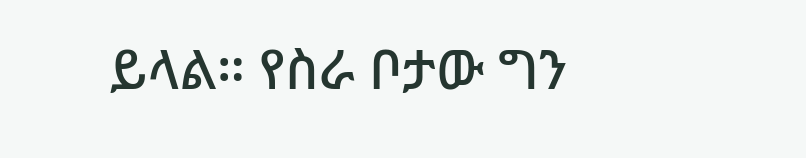ይላል። የስራ ቦታው ግን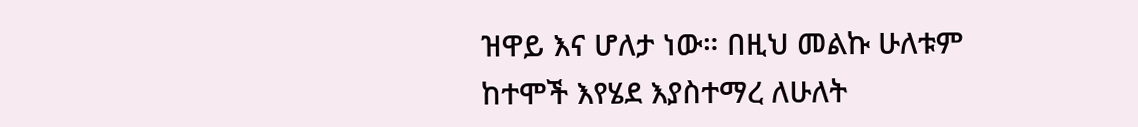ዝዋይ እና ሆለታ ነው። በዚህ መልኩ ሁለቱም ከተሞች እየሄደ እያስተማረ ለሁለት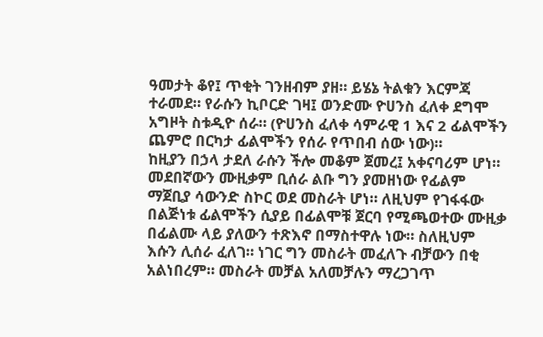ዓመታት ቆየ፤ ጥቂት ገንዘብም ያዘ። ይሄኔ ትልቁን እርምጃ ተራመደ። የራሱን ኪቦርድ ገዛ፤ ወንድሙ ዮሀንስ ፈለቀ ደግሞ አግዞት ስቱዲዮ ሰራ። (ዮሀንስ ፈለቀ ሳምራዊ 1 እና 2 ፊልሞችን ጨምሮ በርካታ ፊልሞችን የሰራ የጥበብ ሰው ነው)።
ከዚያን በኃላ ታደለ ራሱን ችሎ መቆም ጀመረ፤ አቀናባሪም ሆነ። መደበኛውን ሙዚቃም ቢሰራ ልቡ ግን ያመዘነው የፊልም ማጀቢያ ሳውንድ ስኮር ወደ መስራት ሆነ። ለዚህም የገፋፋው በልጅነቱ ፊልሞችን ሲያይ በፊልሞቹ ጀርባ የሚጫወተው ሙዚቃ በፊልሙ ላይ ያለውን ተጽእኖ በማስተዋሉ ነው። ስለዚህም እሱን ሊሰራ ፈለገ። ነገር ግን መስራት መፈለጉ ብቻውን በቂ አልነበረም። መስራት መቻል አለመቻሉን ማረጋገጥ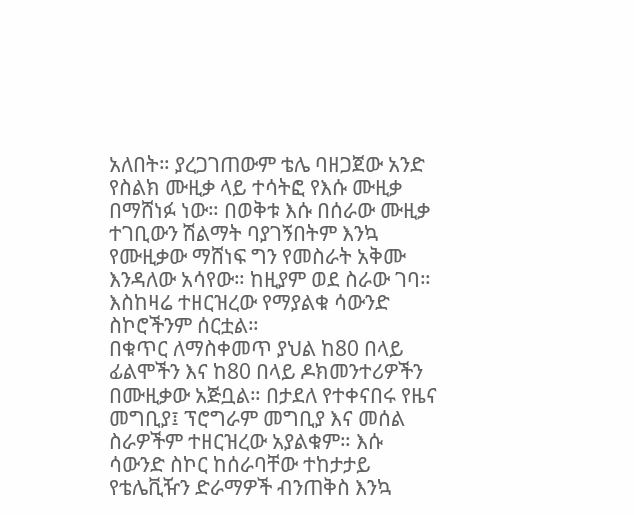አለበት። ያረጋገጠውም ቴሌ ባዘጋጀው አንድ የስልክ ሙዚቃ ላይ ተሳትፎ የእሱ ሙዚቃ በማሸነፉ ነው። በወቅቱ እሱ በሰራው ሙዚቃ ተገቢውን ሽልማት ባያገኝበትም እንኳ የሙዚቃው ማሸነፍ ግን የመስራት አቅሙ እንዳለው አሳየው። ከዚያም ወደ ስራው ገባ። እስከዛሬ ተዘርዝረው የማያልቁ ሳውንድ ስኮሮችንም ሰርቷል።
በቁጥር ለማስቀመጥ ያህል ከ80 በላይ ፊልሞችን እና ከ80 በላይ ዶክመንተሪዎችን በሙዚቃው አጅቧል። በታደለ የተቀናበሩ የዜና መግቢያ፤ ፕሮግራም መግቢያ እና መሰል ስራዎችም ተዘርዝረው አያልቁም። እሱ ሳውንድ ስኮር ከሰራባቸው ተከታታይ የቴሌቪዥን ድራማዎች ብንጠቅስ እንኳ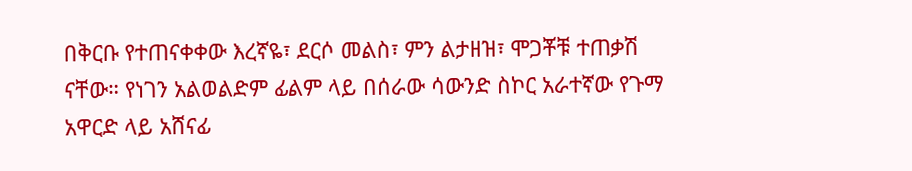በቅርቡ የተጠናቀቀው እረኛዬ፣ ደርሶ መልስ፣ ምን ልታዘዝ፣ ሞጋቾቹ ተጠቃሽ ናቸው። የነገን አልወልድም ፊልም ላይ በሰራው ሳውንድ ስኮር አራተኛው የጉማ አዋርድ ላይ አሸናፊ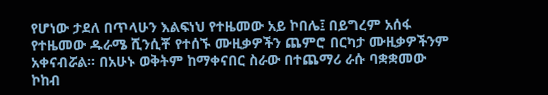የሆነው ታደለ በጥላሁን እልፍነህ የተዜመው አይ ኮበሌ፤ በይግረም አሰፋ የተዜመው ዱራሜ ሺንሲቾ የተሰኙ ሙዚቃዎችን ጨምሮ በርካታ ሙዚቃዎችንም አቀናብሯል። በአሁኑ ወቅትም ከማቀናበር ስራው በተጨማሪ ራሱ ባቋቋመው ኮከብ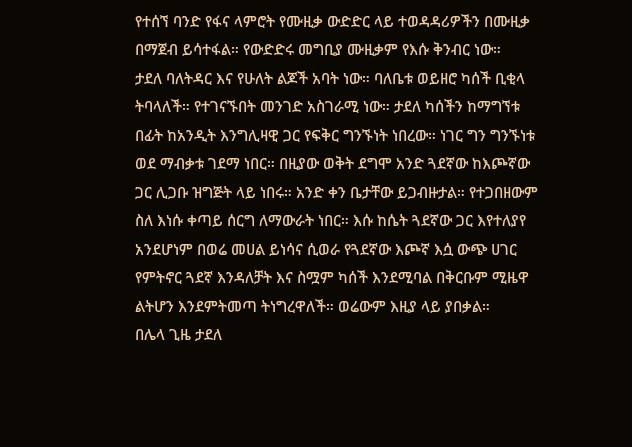የተሰኘ ባንድ የፋና ላምሮት የሙዚቃ ውድድር ላይ ተወዳዳሪዎችን በሙዚቃ በማጀብ ይሳተፋል። የውድድሩ መግቢያ ሙዚቃም የእሱ ቅንብር ነው።
ታደለ ባለትዳር እና የሁለት ልጆች አባት ነው። ባለቤቱ ወይዘሮ ካሰች ቢቂላ ትባላለች። የተገናኙበት መንገድ አስገራሚ ነው። ታደለ ካሰችን ከማግኘቱ በፊት ከአንዲት እንግሊዛዊ ጋር የፍቅር ግንኙነት ነበረው። ነገር ግን ግንኙነቱ ወደ ማብቃቱ ገደማ ነበር። በዚያው ወቅት ደግሞ አንድ ጓደኛው ከእጮኛው ጋር ሊጋቡ ዝግጅት ላይ ነበሩ። አንድ ቀን ቤታቸው ይጋብዙታል። የተጋበዘውም ስለ እነሱ ቀጣይ ሰርግ ለማውራት ነበር። እሱ ከሴት ጓደኛው ጋር እየተለያየ አንደሆነም በወሬ መሀል ይነሳና ሲወራ የጓደኛው እጮኛ እሷ ውጭ ሀገር የምትኖር ጓደኛ እንዳለቻት እና ስሟም ካሰች እንደሚባል በቅርቡም ሚዜዋ ልትሆን እንደምትመጣ ትነግረዋለች። ወሬውም እዚያ ላይ ያበቃል።
በሌላ ጊዜ ታደለ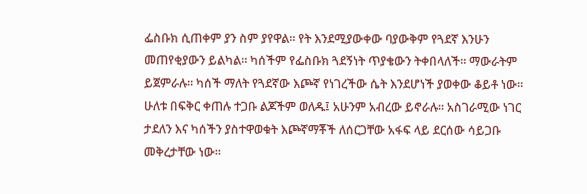ፌስቡክ ሲጠቀም ያን ስም ያየዋል። የት እንደሚያውቀው ባያውቅም የጓደኛ እንሁን መጠየቂያውን ይልካል። ካሰችም የፌስቡክ ጓደኝነት ጥያቄውን ትቀበላለች። ማውራትም ይጀምራሉ። ካሰች ማለት የጓደኛው እጮኛ የነገረችው ሴት እንደሆነች ያወቀው ቆይቶ ነው። ሁለቱ በፍቅር ቀጠሉ ተጋቡ ልጆችም ወለዱ፤ አሁንም አብረው ይኖራሉ። አስገራሚው ነገር ታደለን እና ካሰችን ያስተዋወቁት እጮኛማቾች ለሰርጋቸው አፋፍ ላይ ደርሰው ሳይጋቡ መቅረታቸው ነው።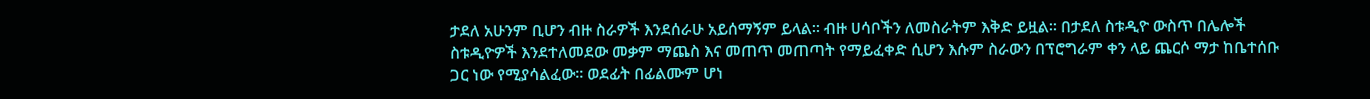ታደለ አሁንም ቢሆን ብዙ ስራዎች እንደሰራሁ አይሰማኝም ይላል። ብዙ ሀሳቦችን ለመስራትም እቅድ ይዟል። በታደለ ስቱዲዮ ውስጥ በሌሎች ስቱዲዮዎች እንደተለመደው መቃም ማጨስ እና መጠጥ መጠጣት የማይፈቀድ ሲሆን እሱም ስራውን በፕሮግራም ቀን ላይ ጨርሶ ማታ ከቤተሰቡ ጋር ነው የሚያሳልፈው። ወደፊት በፊልሙም ሆነ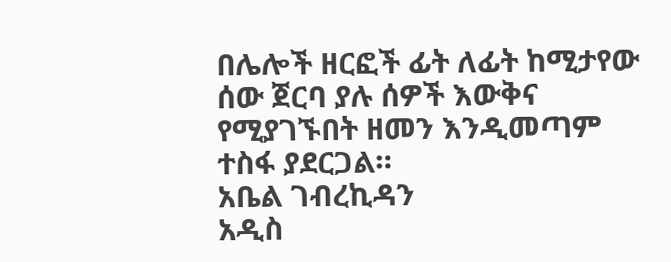በሌሎች ዘርፎች ፊት ለፊት ከሚታየው ሰው ጀርባ ያሉ ሰዎች እውቅና የሚያገኙበት ዘመን እንዲመጣም ተስፋ ያደርጋል።
አቤል ገብረኪዳን
አዲስ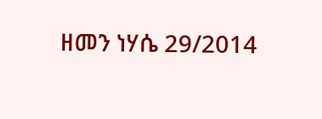ዘመን ነሃሴ 29/2014